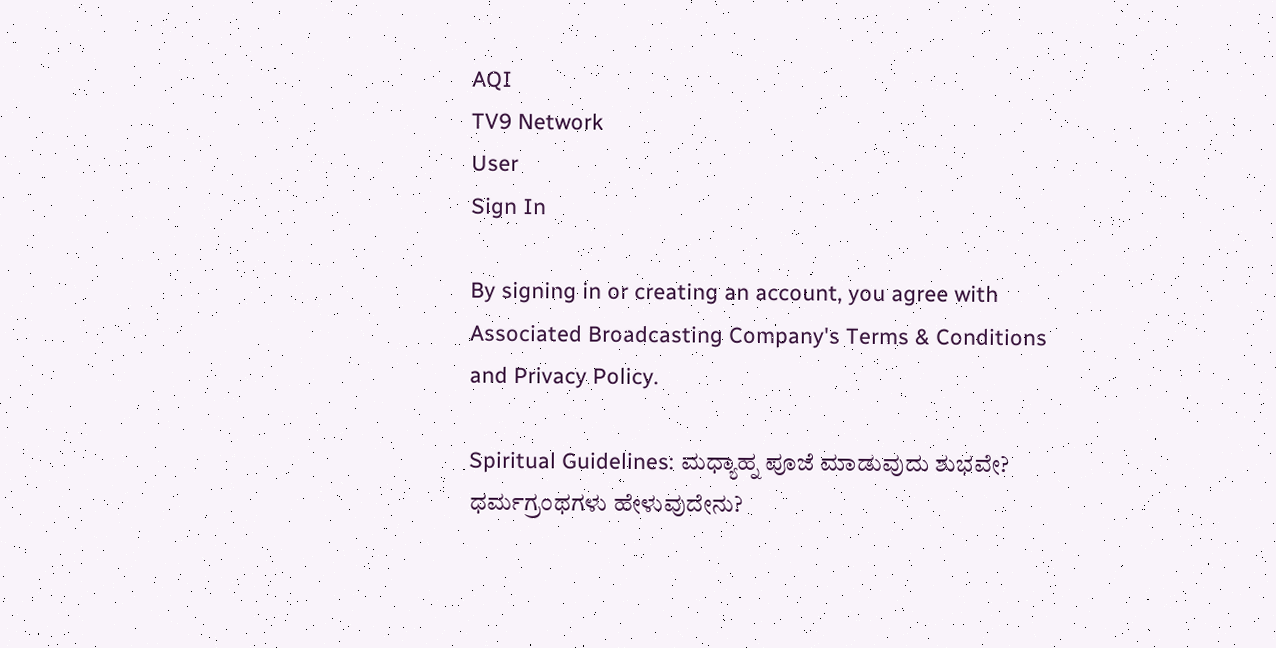AQI
TV9 Network
User
Sign In

By signing in or creating an account, you agree with Associated Broadcasting Company's Terms & Conditions and Privacy Policy.

Spiritual Guidelines: ಮಧ್ಯಾಹ್ನ ಪೂಜೆ ಮಾಡುವುದು ಶುಭವೇ? ಧರ್ಮಗ್ರಂಥಗಳು ಹೇಳುವುದೇನು?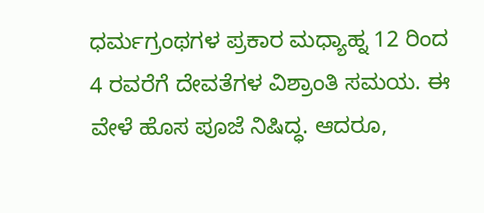ಧರ್ಮಗ್ರಂಥಗಳ ಪ್ರಕಾರ ಮಧ್ಯಾಹ್ನ 12 ರಿಂದ 4 ರವರೆಗೆ ದೇವತೆಗಳ ವಿಶ್ರಾಂತಿ ಸಮಯ. ಈ ವೇಳೆ ಹೊಸ ಪೂಜೆ ನಿಷಿದ್ಧ. ಆದರೂ,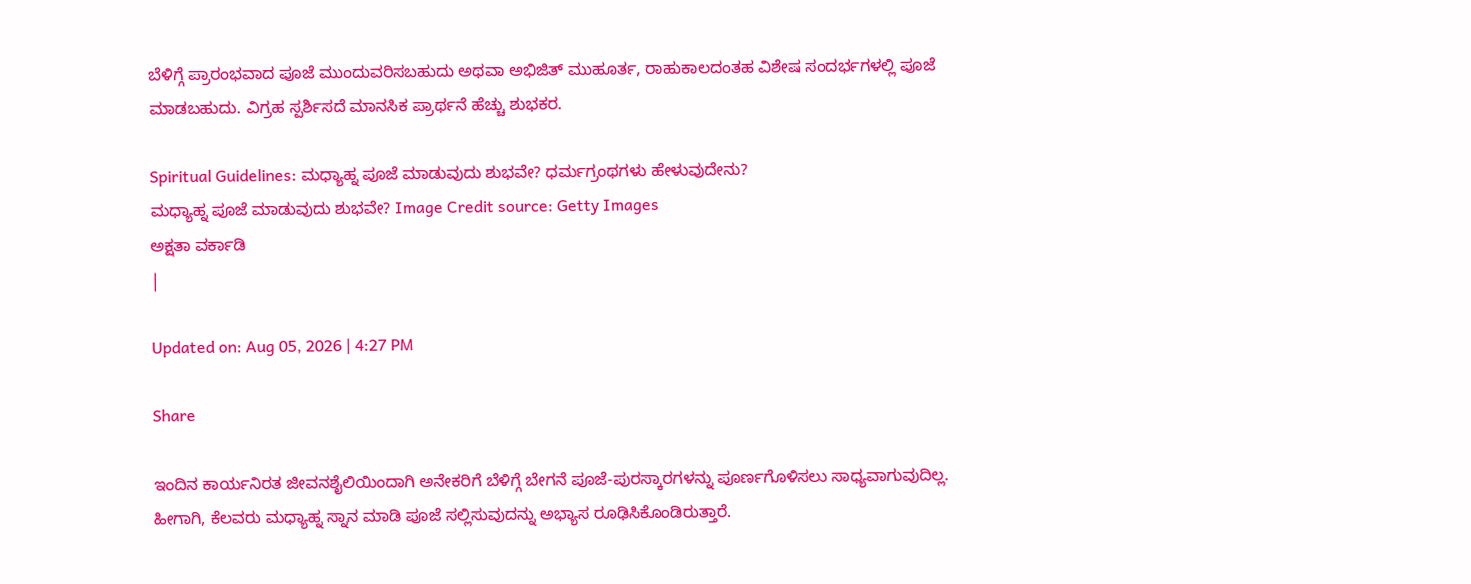ಬೆಳಿಗ್ಗೆ ಪ್ರಾರಂಭವಾದ ಪೂಜೆ ಮುಂದುವರಿಸಬಹುದು ಅಥವಾ ಅಭಿಜಿತ್ ಮುಹೂರ್ತ, ರಾಹುಕಾಲದಂತಹ ವಿಶೇಷ ಸಂದರ್ಭಗಳಲ್ಲಿ ಪೂಜೆ ಮಾಡಬಹುದು. ವಿಗ್ರಹ ಸ್ಪರ್ಶಿಸದೆ ಮಾನಸಿಕ ಪ್ರಾರ್ಥನೆ ಹೆಚ್ಚು ಶುಭಕರ.

Spiritual Guidelines: ಮಧ್ಯಾಹ್ನ ಪೂಜೆ ಮಾಡುವುದು ಶುಭವೇ? ಧರ್ಮಗ್ರಂಥಗಳು ಹೇಳುವುದೇನು?
ಮಧ್ಯಾಹ್ನ ಪೂಜೆ ಮಾಡುವುದು ಶುಭವೇ? Image Credit source: Getty Images
ಅಕ್ಷತಾ ವರ್ಕಾಡಿ
|

Updated on: Aug 05, 2026 | 4:27 PM

Share

ಇಂದಿನ ಕಾರ್ಯನಿರತ ಜೀವನಶೈಲಿಯಿಂದಾಗಿ ಅನೇಕರಿಗೆ ಬೆಳಿಗ್ಗೆ ಬೇಗನೆ ಪೂಜೆ-ಪುರಸ್ಕಾರಗಳನ್ನು ಪೂರ್ಣಗೊಳಿಸಲು ಸಾಧ್ಯವಾಗುವುದಿಲ್ಲ. ಹೀಗಾಗಿ, ಕೆಲವರು ಮಧ್ಯಾಹ್ನ ಸ್ನಾನ ಮಾಡಿ ಪೂಜೆ ಸಲ್ಲಿಸುವುದನ್ನು ಅಭ್ಯಾಸ ರೂಢಿಸಿಕೊಂಡಿರುತ್ತಾರೆ.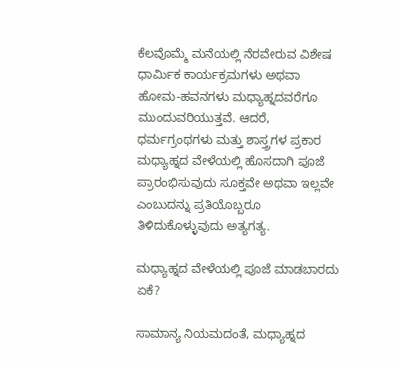ಕೆಲವೊಮ್ಮೆ ಮನೆಯಲ್ಲಿ ನೆರವೇರುವ ವಿಶೇಷ ಧಾರ್ಮಿಕ ಕಾರ್ಯಕ್ರಮಗಳು ಅಥವಾ ಹೋಮ-ಹವನಗಳು ಮಧ್ಯಾಹ್ನದವರೆಗೂ ಮುಂದುವರಿಯುತ್ತವೆ. ಆದರೆ, ಧರ್ಮಗ್ರಂಥಗಳು ಮತ್ತು ಶಾಸ್ತ್ರಗಳ ಪ್ರಕಾರ ಮಧ್ಯಾಹ್ನದ ವೇಳೆಯಲ್ಲಿ ಹೊಸದಾಗಿ ಪೂಜೆ ಪ್ರಾರಂಭಿಸುವುದು ಸೂಕ್ತವೇ ಅಥವಾ ಇಲ್ಲವೇ ಎಂಬುದನ್ನು ಪ್ರತಿಯೊಬ್ಬರೂ ತಿಳಿದುಕೊಳ್ಳುವುದು ಅತ್ಯಗತ್ಯ.

ಮಧ್ಯಾಹ್ನದ ವೇಳೆಯಲ್ಲಿ ಪೂಜೆ ಮಾಡಬಾರದು ಏಕೆ?

ಸಾಮಾನ್ಯ ನಿಯಮದಂತೆ, ಮಧ್ಯಾಹ್ನದ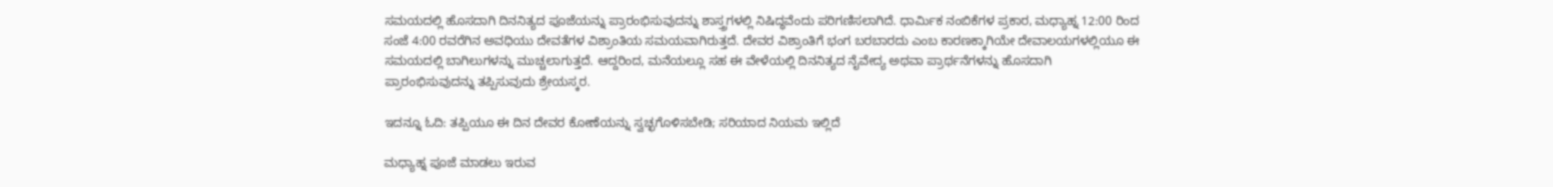ಸಮಯದಲ್ಲಿ ಹೊಸದಾಗಿ ದಿನನಿತ್ಯದ ಪೂಜೆಯನ್ನು ಪ್ರಾರಂಭಿಸುವುದನ್ನು ಶಾಸ್ತ್ರಗಳಲ್ಲಿ ನಿಷಿದ್ಧವೆಂದು ಪರಿಗಣಿಸಲಾಗಿದೆ. ಧಾರ್ಮಿಕ ನಂಬಿಕೆಗಳ ಪ್ರಕಾರ, ಮಧ್ಯಾಹ್ನ 12:00 ರಿಂದ ಸಂಜೆ 4:00 ರವರೆಗಿನ ಅವಧಿಯು ದೇವತೆಗಳ ವಿಶ್ರಾಂತಿಯ ಸಮಯವಾಗಿರುತ್ತದೆ. ದೇವರ ವಿಶ್ರಾಂತಿಗೆ ಭಂಗ ಬರಬಾರದು ಎಂಬ ಕಾರಣಕ್ಕಾಗಿಯೇ ದೇವಾಲಯಗಳಲ್ಲಿಯೂ ಈ ಸಮಯದಲ್ಲಿ ಬಾಗಿಲುಗಳನ್ನು ಮುಚ್ಚಲಾಗುತ್ತದೆ. ಆದ್ದರಿಂದ, ಮನೆಯಲ್ಲೂ ಸಹ ಈ ವೇಳೆಯಲ್ಲಿ ದಿನನಿತ್ಯದ ನೈವೇದ್ಯ ಅಥವಾ ಪ್ರಾರ್ಥನೆಗಳನ್ನು ಹೊಸದಾಗಿ ಪ್ರಾರಂಭಿಸುವುದನ್ನು ತಪ್ಪಿಸುವುದು ಶ್ರೇಯಸ್ಕರ.

ಇದನ್ನೂ ಓದಿ: ತಪ್ಪಿಯೂ ಈ ದಿನ ದೇವರ ಕೋಣೆಯನ್ನು ಸ್ವಚ್ಛಗೊಳಿಸಬೇಡಿ; ಸರಿಯಾದ ನಿಯಮ ಇಲ್ಲಿದೆ

ಮಧ್ಯಾಹ್ನ ಪೂಜೆ ಮಾಡಲು ಇರುವ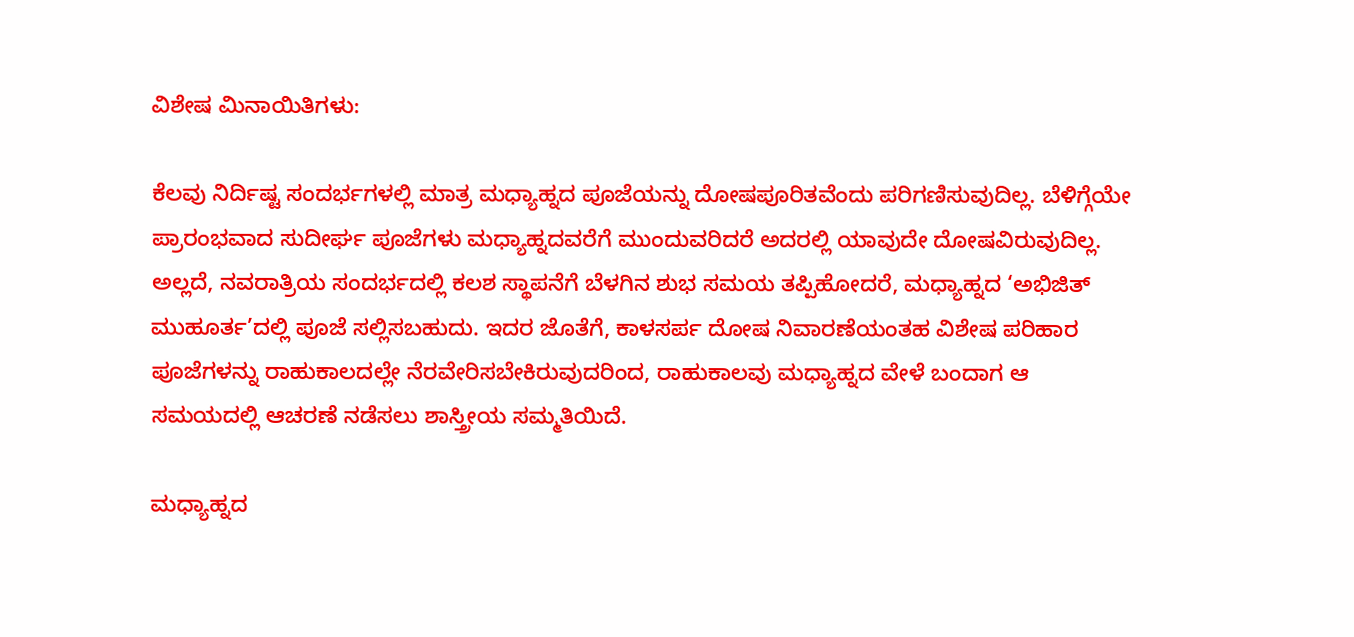ವಿಶೇಷ ಮಿನಾಯಿತಿಗಳು:

ಕೆಲವು ನಿರ್ದಿಷ್ಟ ಸಂದರ್ಭಗಳಲ್ಲಿ ಮಾತ್ರ ಮಧ್ಯಾಹ್ನದ ಪೂಜೆಯನ್ನು ದೋಷಪೂರಿತವೆಂದು ಪರಿಗಣಿಸುವುದಿಲ್ಲ. ಬೆಳಿಗ್ಗೆಯೇ ಪ್ರಾರಂಭವಾದ ಸುದೀರ್ಘ ಪೂಜೆಗಳು ಮಧ್ಯಾಹ್ನದವರೆಗೆ ಮುಂದುವರಿದರೆ ಅದರಲ್ಲಿ ಯಾವುದೇ ದೋಷವಿರುವುದಿಲ್ಲ. ಅಲ್ಲದೆ, ನವರಾತ್ರಿಯ ಸಂದರ್ಭದಲ್ಲಿ ಕಲಶ ಸ್ಥಾಪನೆಗೆ ಬೆಳಗಿನ ಶುಭ ಸಮಯ ತಪ್ಪಿಹೋದರೆ, ಮಧ್ಯಾಹ್ನದ ‘ಅಭಿಜಿತ್ ಮುಹೂರ್ತ’ದಲ್ಲಿ ಪೂಜೆ ಸಲ್ಲಿಸಬಹುದು. ಇದರ ಜೊತೆಗೆ, ಕಾಳಸರ್ಪ ದೋಷ ನಿವಾರಣೆಯಂತಹ ವಿಶೇಷ ಪರಿಹಾರ ಪೂಜೆಗಳನ್ನು ರಾಹುಕಾಲದಲ್ಲೇ ನೆರವೇರಿಸಬೇಕಿರುವುದರಿಂದ, ರಾಹುಕಾಲವು ಮಧ್ಯಾಹ್ನದ ವೇಳೆ ಬಂದಾಗ ಆ ಸಮಯದಲ್ಲಿ ಆಚರಣೆ ನಡೆಸಲು ಶಾಸ್ತ್ರೀಯ ಸಮ್ಮತಿಯಿದೆ.

ಮಧ್ಯಾಹ್ನದ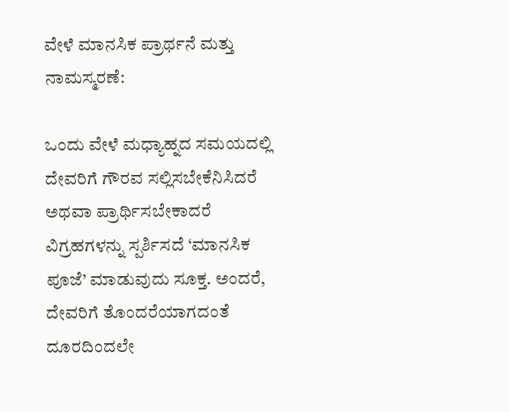ವೇಳೆ ಮಾನಸಿಕ ಪ್ರಾರ್ಥನೆ ಮತ್ತು ನಾಮಸ್ಮರಣೆ:

ಒಂದು ವೇಳೆ ಮಧ್ಯಾಹ್ನದ ಸಮಯದಲ್ಲಿ ದೇವರಿಗೆ ಗೌರವ ಸಲ್ಲಿಸಬೇಕೆನಿಸಿದರೆ ಅಥವಾ ಪ್ರಾರ್ಥಿಸಬೇಕಾದರೆ ವಿಗ್ರಹಗಳನ್ನು ಸ್ಪರ್ಶಿಸದೆ ‘ಮಾನಸಿಕ ಪೂಜೆ’ ಮಾಡುವುದು ಸೂಕ್ತ. ಅಂದರೆ, ದೇವರಿಗೆ ತೊಂದರೆಯಾಗದಂತೆ ದೂರದಿಂದಲೇ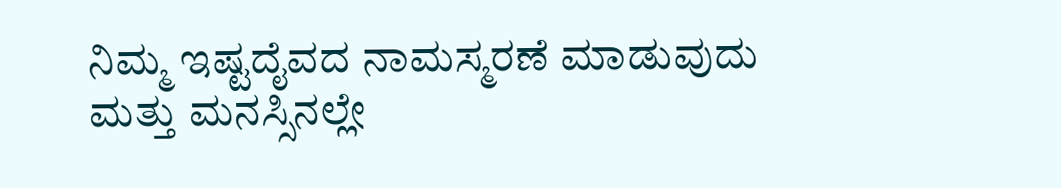ನಿಮ್ಮ ಇಷ್ಟದೈವದ ನಾಮಸ್ಮರಣೆ ಮಾಡುವುದು ಮತ್ತು ಮನಸ್ಸಿನಲ್ಲೇ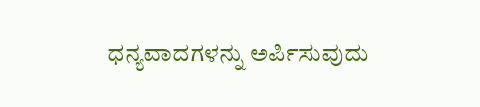ಧನ್ಯವಾದಗಳನ್ನು ಅರ್ಪಿಸುವುದು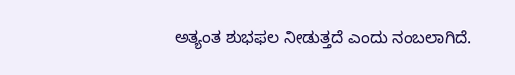ಅತ್ಯಂತ ಶುಭಫಲ ನೀಡುತ್ತದೆ ಎಂದು ನಂಬಲಾಗಿದೆ.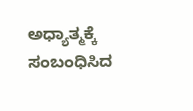ಅಧ್ಯಾತ್ಮಕ್ಕೆ ಸಂಬಂಧಿಸಿದ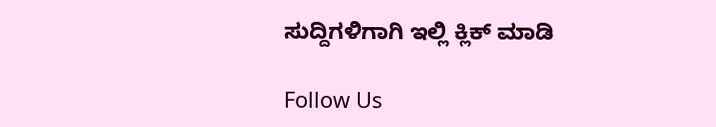ಸುದ್ದಿಗಳಿಗಾಗಿ ಇಲ್ಲಿ ಕ್ಲಿಕ್ ಮಾಡಿ

Follow Us